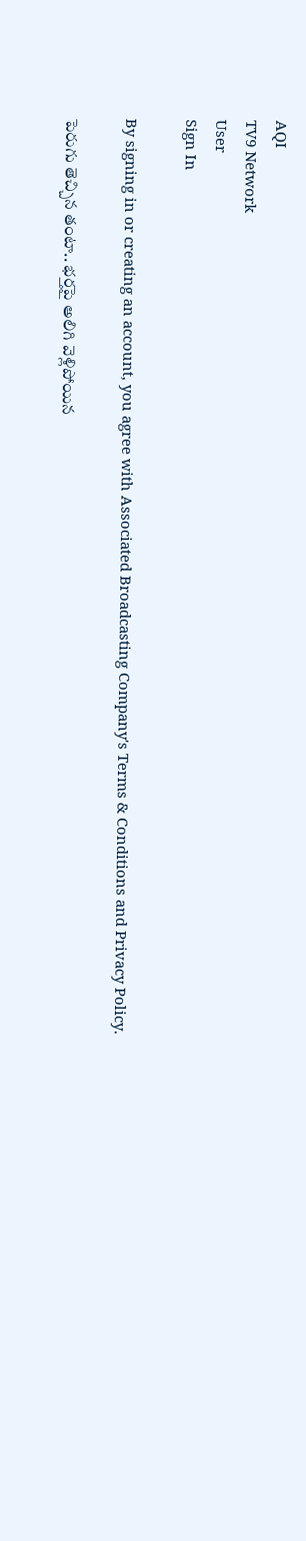AQI
TV9 Network
User
Sign In

By signing in or creating an account, you agree with Associated Broadcasting Company's Terms & Conditions and Privacy Policy.

పెరుగు తెచ్చిన తంటా.. భర్తపై అలిగి వెళ్లిపోయిన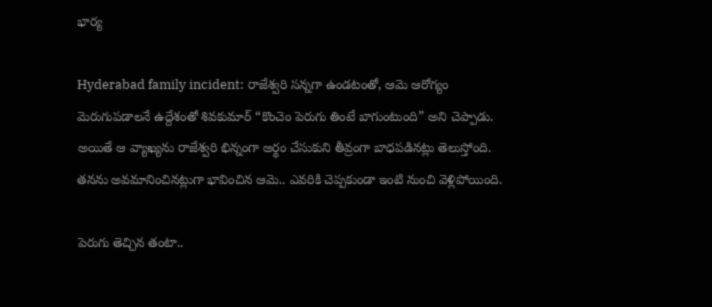భార్య

Hyderabad family incident: రాజేశ్వరి సన్నగా ఉండటంతో, ఆమె ఆరోగ్యం మెరుగుపడాలనే ఉద్దేశంతో శివకుమార్ “కొంచెం పెరుగు తింటే బాగుంటుంది” అని చెప్పాడు. అయితే ఆ వ్యాఖ్యను రాజేశ్వరి భిన్నంగా అర్థం చేసుకుని తీవ్రంగా బాధపడినట్లు తెలుస్తోంది. తనను అవమానించినట్లుగా భావించిన ఆమె.. ఎవరికి చెప్పకుండా ఇంటి నుంచి వెళ్లిపోయింది.

పెరుగు తెచ్చిన తంటా..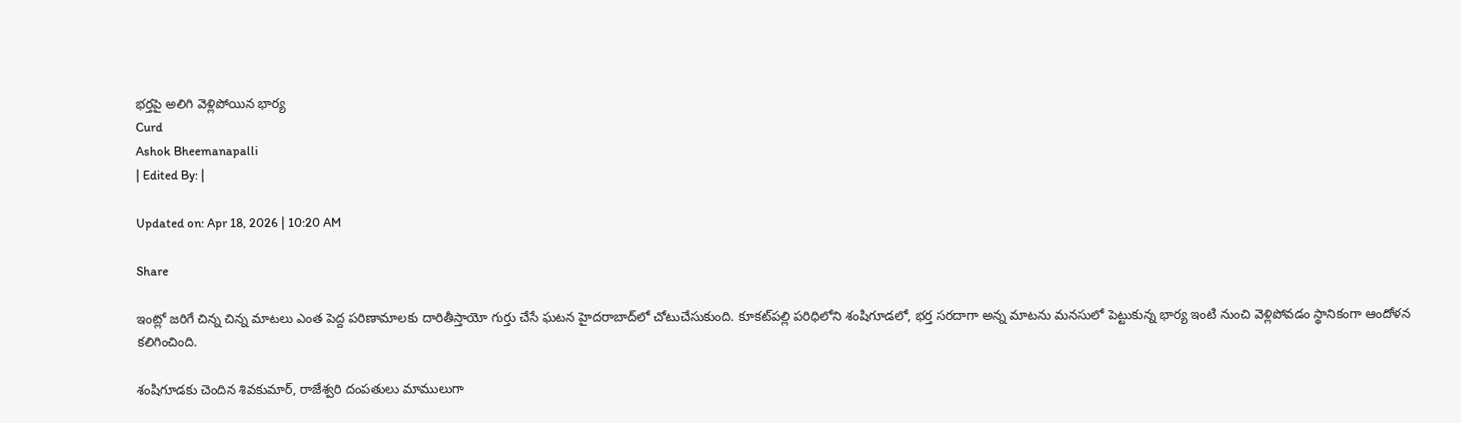భర్తపై అలిగి వెళ్లిపోయిన భార్య
Curd
Ashok Bheemanapalli
| Edited By: |

Updated on: Apr 18, 2026 | 10:20 AM

Share

ఇంట్లో జరిగే చిన్న చిన్న మాటలు ఎంత పెద్ద పరిణామాలకు దారితీస్తాయో గుర్తు చేసే ఘటన హైదరాబాద్‌లో చోటుచేసుకుంది. కూకట్‌పల్లి పరిధిలోని శంషిగూడలో, భర్త సరదాగా అన్న మాటను మనసులో పెట్టుకున్న భార్య ఇంటి నుంచి వెళ్లిపోవడం స్థానికంగా ఆందోళన కలిగించింది.

శంషిగూడకు చెందిన శివకుమార్, రాజేశ్వరి దంపతులు మాములుగా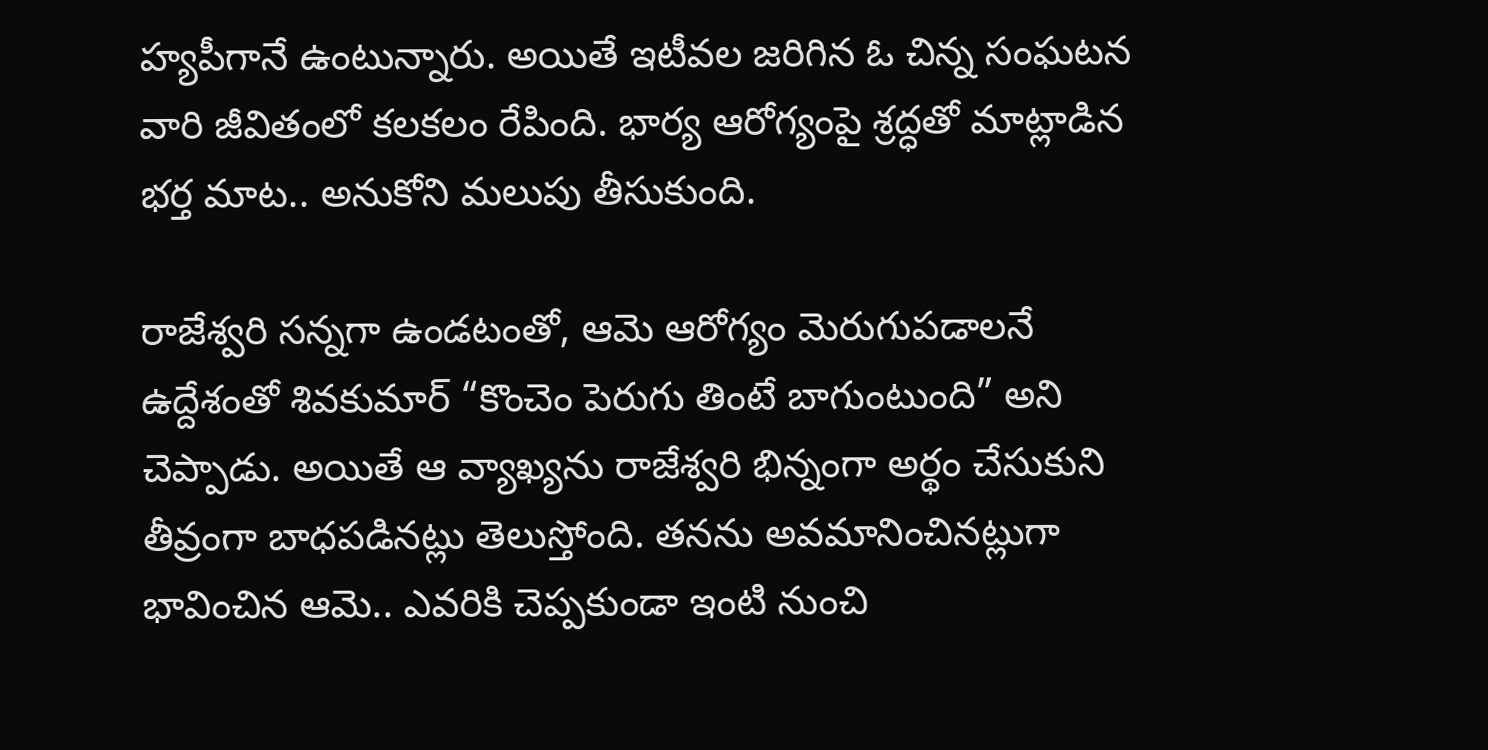హ్యపీగానే ఉంటున్నారు. అయితే ఇటీవల జరిగిన ఓ చిన్న సంఘటన వారి జీవితంలో కలకలం రేపింది. భార్య ఆరోగ్యంపై శ్రద్ధతో మాట్లాడిన భర్త మాట.. అనుకోని మలుపు తీసుకుంది.

రాజేశ్వరి సన్నగా ఉండటంతో, ఆమె ఆరోగ్యం మెరుగుపడాలనే ఉద్దేశంతో శివకుమార్ “కొంచెం పెరుగు తింటే బాగుంటుంది” అని చెప్పాడు. అయితే ఆ వ్యాఖ్యను రాజేశ్వరి భిన్నంగా అర్థం చేసుకుని తీవ్రంగా బాధపడినట్లు తెలుస్తోంది. తనను అవమానించినట్లుగా భావించిన ఆమె.. ఎవరికి చెప్పకుండా ఇంటి నుంచి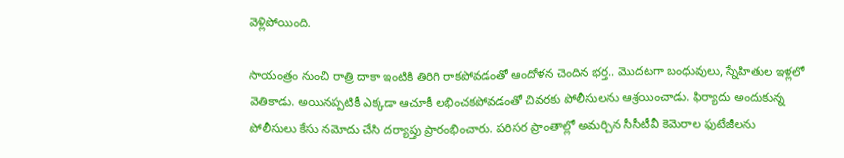వెళ్లిపోయింది.

సాయంత్రం నుంచి రాత్రి దాకా ఇంటికి తిరిగి రాకపోవడంతో ఆందోళన చెందిన భర్త.. మొదటగా బంధువులు, స్నేహితుల ఇళ్లలో వెతికాడు. అయినప్పటికీ ఎక్కడా ఆచూకీ లభించకపోవడంతో చివరకు పోలీసులను ఆశ్రయించాడు. ఫిర్యాదు అందుకున్న పోలీసులు కేసు నమోదు చేసి దర్యాప్తు ప్రారంభించారు. పరిసర ప్రాంతాల్లో అమర్చిన సీసీటీవీ కెమెరాల ఫుటేజీలను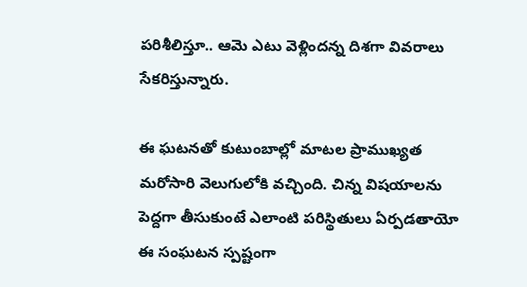పరిశీలిస్తూ.. ఆమె ఎటు వెళ్లిందన్న దిశగా వివరాలు సేకరిస్తున్నారు.

ఈ ఘటనతో కుటుంబాల్లో మాటల ప్రాముఖ్యత మరోసారి వెలుగులోకి వచ్చింది. చిన్న విషయాలను పెద్దగా తీసుకుంటే ఎలాంటి పరిస్థితులు ఏర్పడతాయో ఈ సంఘటన స్పష్టంగా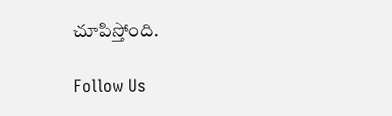చూపిస్తోంది.

Follow Us